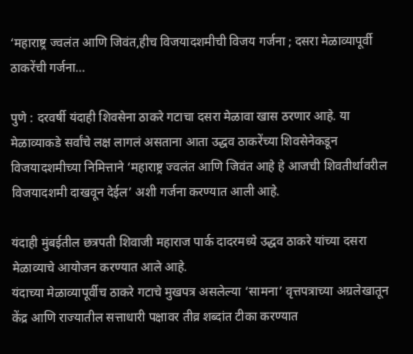‘महाराष्ट्र ज्वलंत आणि जिवंत,हीच विजयादशमीची विजय गर्जना ; दसरा मेळाव्यापूर्वी ठाकरेंची गर्जना…

पुणे : दरवर्षी यंदाही शिवसेना ठाकरे गटाचा दसरा मेळावा खास ठरणार आहे. या मेळाव्याकडे सर्वांचे लक्ष लागलं असताना आता उद्धव ठाकरेंच्या शिवसेनेकडून विजयादशमीच्या निमित्ताने ‘महाराष्ट्र ज्वलंत आणि जिवंत आहे हे आजची शिवतीर्थावरील विजयादशमी दाखवून देईल’ अशी गर्जना करण्यात आली आहे.

यंदाही मुंबईतील छत्रपती शिवाजी महाराज पार्क दादरमध्ये उद्धव ठाकरे यांच्या दसरा मेळाव्याचे आयोजन करण्यात आले आहे.
यंदाच्या मेळाव्यापूर्वीच ठाकरे गटाचे मुखपत्र असलेल्या ‘सामना’ वृत्तपत्राच्या अग्रलेखातून केंद्र आणि राज्यातील सत्ताधारी पक्षावर तीव्र शब्दांत टीका करण्यात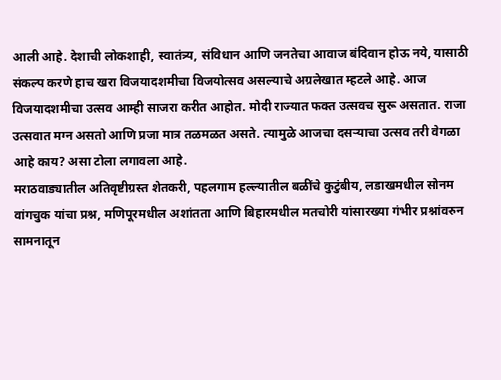आली आहे. देशाची लोकशाही, स्वातंत्र्य, संविधान आणि जनतेचा आवाज बंदिवान होऊ नये, यासाठी संकल्प करणे हाच खरा विजयादशमीचा विजयोत्सव असल्याचे अग्रलेखात म्हटले आहे. आज विजयादशमीचा उत्सव आम्ही साजरा करीत आहोत. मोदी राज्यात फक्त उत्सवच सुरू असतात. राजा उत्सवात मग्न असतो आणि प्रजा मात्र तळमळत असते. त्यामुळे आजचा दसऱ्याचा उत्सव तरी वेगळा आहे काय? असा टोला लगावला आहे.
मराठवाड्यातील अतिवृष्टीग्रस्त शेतकरी, पहलगाम हल्ल्यातील बळींचे कुटुंबीय, लडाखमधील सोनम वांगचुक यांचा प्रश्न, मणिपूरमधील अशांतता आणि बिहारमधील मतचोरी यांसारख्या गंभीर प्रश्नांवरुन सामनातून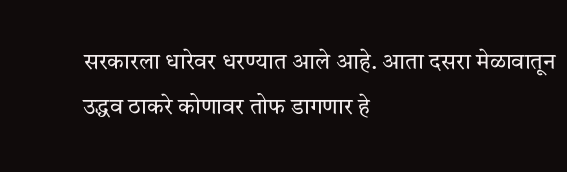सरकारला धारेवर धरण्यात आले आहे. आता दसरा मेळावातून उद्धव ठाकरे कोणावर तोफ डागणार हे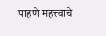पाहणे महत्त्वाचे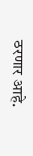ठरणार आहे.